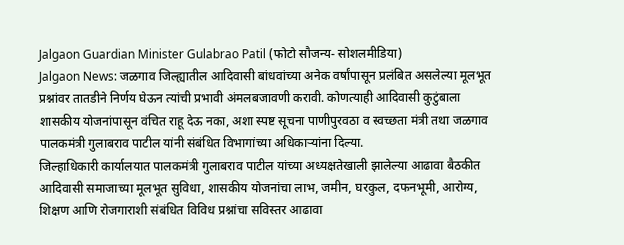Jalgaon Guardian Minister Gulabrao Patil (फोटो सौजन्य- सोशलमीडिया)
Jalgaon News: जळगाव जिल्ह्यातील आदिवासी बांधवांच्या अनेक वर्षांपासून प्रलंबित असलेल्या मूलभूत प्रश्नांवर तातडीने निर्णय घेऊन त्यांची प्रभावी अंमलबजावणी करावी. कोणत्याही आदिवासी कुटुंबाला शासकीय योजनांपासून वंचित राहू देऊ नका, अशा स्पष्ट सूचना पाणीपुरवठा व स्वच्छता मंत्री तथा जळगाव पालकमंत्री गुलाबराव पाटील यांनी संबंधित विभागांच्या अधिकाऱ्यांना दिल्या.
जिल्हाधिकारी कार्यालयात पालकमंत्री गुलाबराव पाटील यांच्या अध्यक्षतेखाली झालेल्या आढावा बैठकीत आदिवासी समाजाच्या मूलभूत सुविधा, शासकीय योजनांचा लाभ, जमीन, घरकुल, दफनभूमी, आरोग्य, शिक्षण आणि रोजगाराशी संबंधित विविध प्रश्नांचा सविस्तर आढावा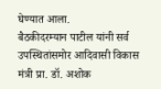घेण्यात आला.
बैठकीदरम्यान पाटील यांनी सर्व उपस्थितांसमोर आदिवासी विकास मंत्री प्रा. डॉ. अशोक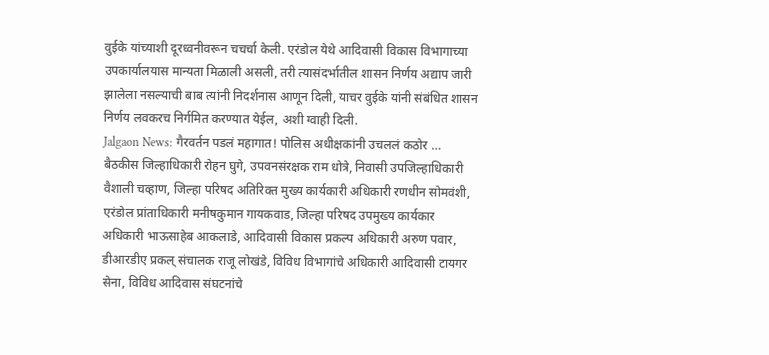वुईके यांच्याशी दूरध्वनीवरून चचर्चा केली. एरंडोल येथे आदिवासी विकास विभागाच्या उपकार्यालयास मान्यता मिळाली असली, तरी त्यासंदर्भातील शासन निर्णय अद्याप जारी झालेला नसल्याची बाब त्यांनी निदर्शनास आणून दिली, याचर वुईके यांनी संबंधित शासन निर्णय लवकरच निर्गमित करण्यात येईल, अशी ग्वाही दिली.
Jalgaon News: गैरवर्तन पडलं महागात! पोलिस अधीक्षकांनी उचललं कठोर …
बैठकीस जिल्हाधिकारी रोहन घुगे, उपवनसंरक्षक राम धोत्रे, निवासी उपजिल्हाधिकारी वैशाली चव्हाण, जिल्हा परिषद अतिरिक्त मुख्य कार्यकारी अधिकारी रणधीन सोमवंशी, एरंडोल प्रांताधिकारी मनीषकुमान गायकवाड, जिल्हा परिषद उपमुख्य कार्यकार अधिकारी भाऊसाहेब आकलाडे, आदिवासी विकास प्रकल्प अधिकारी अरुण पवार, डीआरडीए प्रकल् संचालक राजू लोखंडे, विविध विभागांचे अधिकारी आदिवासी टायगर सेना, विविध आदिवास संघटनांचे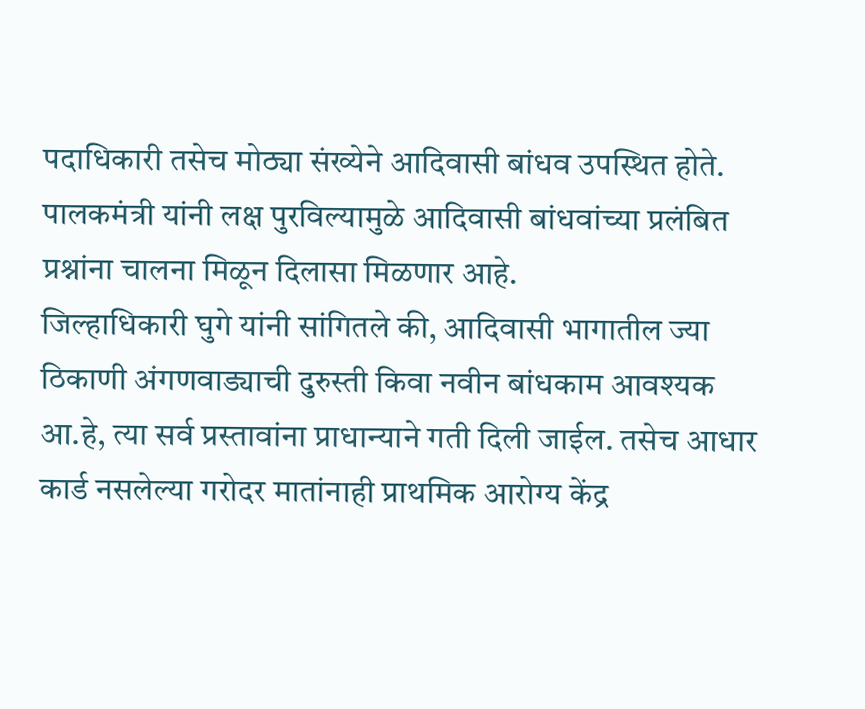पदाधिकारी तसेच मोठ्या संख्येने आदिवासी बांधव उपस्थित होते. पालकमंत्री यांनी लक्ष पुरविल्यामुळे आदिवासी बांधवांच्या प्रलंबित प्रश्नांना चालना मिळून दिलासा मिळणार आहे.
जिल्हाधिकारी घुगे यांनी सांगितले की, आदिवासी भागातील ज्या ठिकाणी अंगणवाड्याची दुरुस्ती किवा नवीन बांधकाम आवश्यक आ.हे, त्या सर्व प्रस्तावांना प्राधान्याने गती दिली जाईल. तसेच आधार कार्ड नसलेल्या गरोदर मातांनाही प्राथमिक आरोग्य केंद्र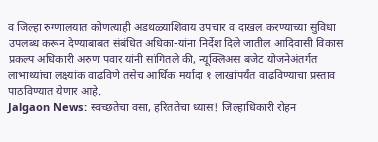व जिल्हा रुग्णालयात कोणत्याही अडथळ्याशिवाय उपचार व दाखल करण्याच्या सुविधा उपलब्ध करून देण्याबाबत संबंधित अधिका-यांना निर्देश दिले जातील आदिवासी विकास प्रकल्प अधिकारी अरुण पवार यांनी सांगितले की, न्यूक्लिअस बजेट योजनेअंतर्गत लाभाथ्यांचा लक्ष्यांक वाढविणे तसेच आर्थिक मर्यादा १ लाखांपर्यंत वाढविण्याचा प्रस्ताव पाठविण्यात येणार आहे.
Jalgaon News: स्वच्छतेचा वसा, हरिततेचा ध्यास! जिल्हाधिकारी रोहन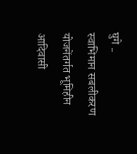घुगे ..
स्वाभिमान सबलीकरण योजनेंतर्गत भूमिहीन आदिवासी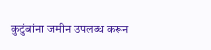कुटुंबांना जमीन उपलब्ध करून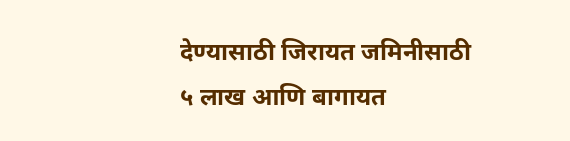देण्यासाठी जिरायत जमिनीसाठी ५ लाख आणि बागायत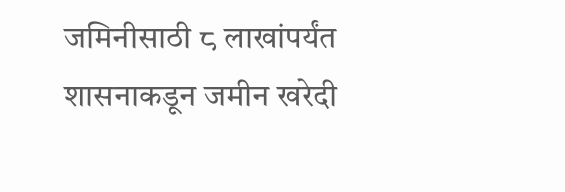जमिनीसाठी ८ लाखांपर्यंत शासनाकडून जमीन खरेदी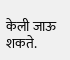केली जाऊ शकते.